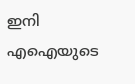ഇനി എഐയുടെ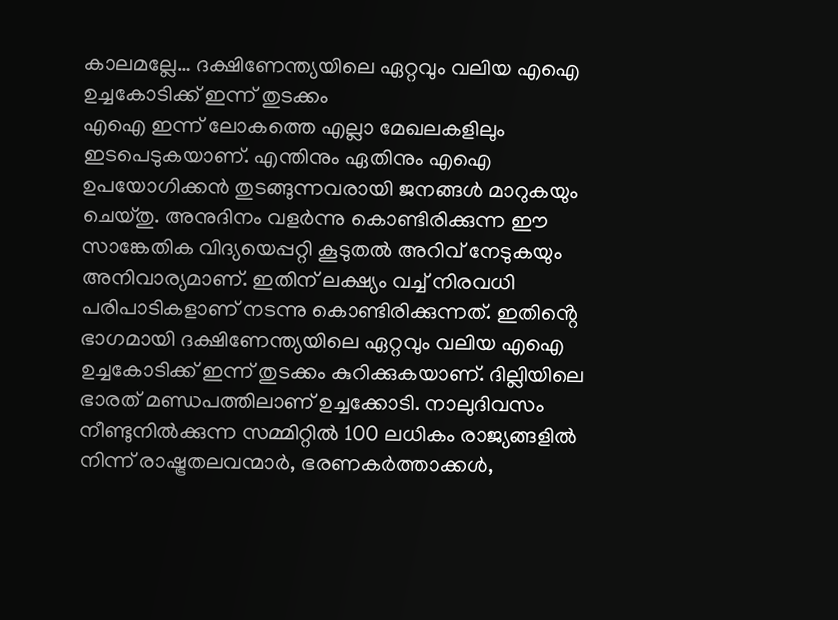കാലമല്ലേ… ദക്ഷിണേന്ത്യയിലെ ഏറ്റവും വലിയ എഐ ഉച്ചകോടിക്ക് ഇന്ന് തുടക്കം
എഐ ഇന്ന് ലോകത്തെ എല്ലാ മേഖലകളിലും ഇടപെടുകയാണ്. എന്തിനും ഏതിനും എഐ ഉപയോഗിക്കൻ തുടങ്ങുന്നവരായി ജനങ്ങൾ മാറുകയും ചെയ്തു. അനുദിനം വളർന്നു കൊണ്ടിരിക്കുന്ന ഈ സാങ്കേതിക വിദ്യയെപ്പറ്റി കൂടുതൽ അറിവ് നേടുകയും അനിവാര്യമാണ്. ഇതിന് ലക്ഷ്യം വച്ച് നിരവധി പരിപാടികളാണ് നടന്നു കൊണ്ടിരിക്കുന്നത്. ഇതിൻ്റെ ഭാഗമായി ദക്ഷിണേന്ത്യയിലെ ഏറ്റവും വലിയ എഐ ഉച്ചകോടിക്ക് ഇന്ന് തുടക്കം കുറിക്കുകയാണ്. ദില്ലിയിലെ ഭാരത് മണ്ഡപത്തിലാണ് ഉച്ചക്കോടി. നാലുദിവസം നീണ്ടുനിൽക്കുന്ന സമ്മിറ്റിൽ 100 ലധികം രാജ്യങ്ങളിൽ നിന്ന് രാഷ്ട്രതലവന്മാർ, ഭരണകർത്താക്കൾ,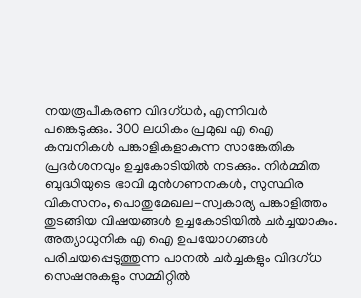നയരൂപീകരണ വിദഗ്ധർ, എന്നിവർ പങ്കെടുക്കും. 300 ലധികം പ്രമുഖ എ ഐ കമ്പനികൾ പങ്കാളികളാകുന്ന സാങ്കേതിക പ്രദർശനവും ഉച്ചകോടിയിൽ നടക്കും. നിർമ്മിത ബുദ്ധിയുടെ ഭാവി മുൻഗണനകൾ, സുസ്ഥിര വികസനം, പൊതുമേഖല-സ്വകാര്യ പങ്കാളിത്തം തുടങ്ങിയ വിഷയങ്ങൾ ഉച്ചകോടിയിൽ ചർച്ചയാകും. അത്യാധുനിക എ ഐ ഉപയോഗങ്ങൾ പരിചയപ്പെടുത്തുന്ന പാനൽ ചർച്ചകളും വിദഗ്ധ സെഷനുകളും സമ്മിറ്റിൽ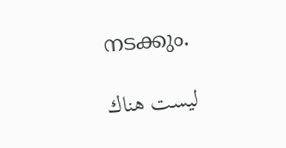നടക്കും.

ليست هناك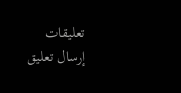تعليقات
إرسال تعليق